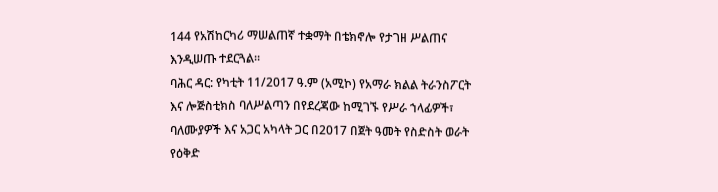144 የአሽከርካሪ ማሠልጠኛ ተቋማት በቴክኖሎ የታገዘ ሥልጠና እንዲሠጡ ተደርጓል።
ባሕር ዳር: የካቲት 11/2017 ዓ.ም (አሚኮ) የአማራ ክልል ትራንስፖርት እና ሎጅስቲክስ ባለሥልጣን በየደረጃው ከሚገኙ የሥራ ኀላፊዎች፣ ባለሙያዎች እና አጋር አካላት ጋር በ2017 በጀት ዓመት የስድስት ወራት የዕቅድ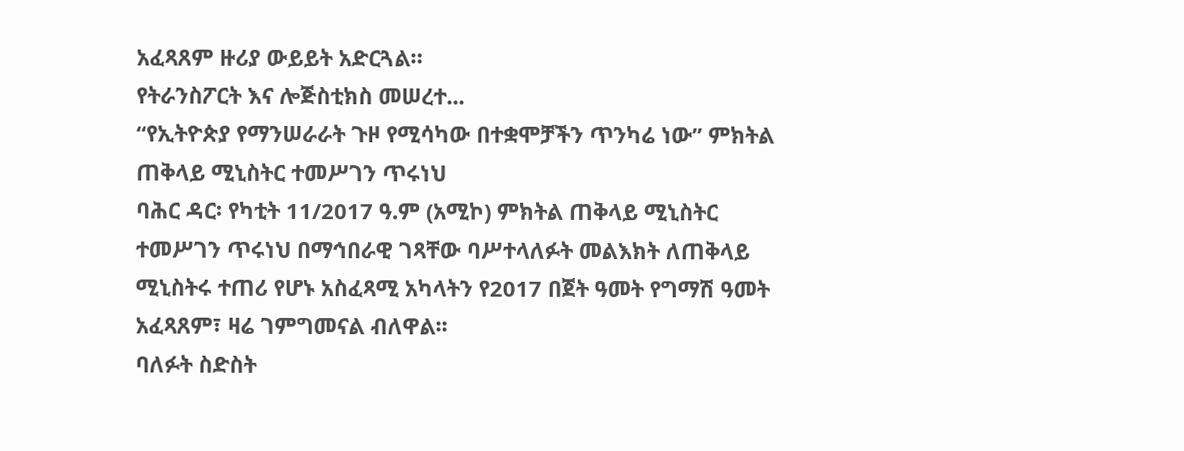አፈጻጸም ዙሪያ ውይይት አድርጓል።
የትራንስፖርት እና ሎጅስቲክስ መሠረተ...
“የኢትዮጵያ የማንሠራራት ጉዞ የሚሳካው በተቋሞቻችን ጥንካሬ ነው” ምክትል ጠቅላይ ሚኒስትር ተመሥገን ጥሩነህ
ባሕር ዳር፡ የካቲት 11/2017 ዓ.ም (አሚኮ) ምክትል ጠቅላይ ሚኒስትር ተመሥገን ጥሩነህ በማኅበራዊ ገጻቸው ባሥተላለፉት መልእክት ለጠቅላይ ሚኒስትሩ ተጠሪ የሆኑ አስፈጻሚ አካላትን የ2017 በጀት ዓመት የግማሽ ዓመት አፈጻጸም፣ ዛሬ ገምግመናል ብለዋል፡፡
ባለፉት ስድስት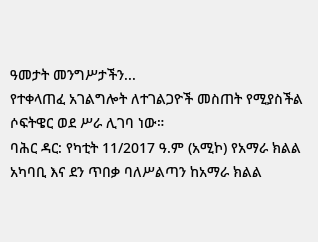ዓመታት መንግሥታችን...
የተቀላጠፈ አገልግሎት ለተገልጋዮች መስጠት የሚያስችል ሶፍትዌር ወደ ሥራ ሊገባ ነው።
ባሕር ዳር: የካቲት 11/2017 ዓ.ም (አሚኮ) የአማራ ክልል አካባቢ እና ደን ጥበቃ ባለሥልጣን ከአማራ ክልል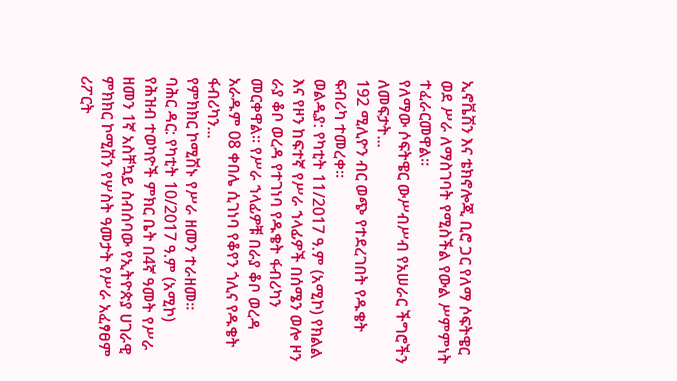ኢኖቬሽን እና ቴክኖሎጂ ቢሮ ጋር የለማ ሶፍትዌር ወደ ሥራ ለማስገባት የሚስችል የውል ሥምምነት ተፈራርመዋል።
የለማው ሶፍትዌር ውሥብሥብ የአሠራር ችግሮችን ለመፍታት...
192 ሚሊዮን ብር ወጭ የተደረገበት የዱቄት ፍብሪካ ተመረቀ።
ወልዲያ: የካቲት 11/2017 ዓ.ም (አሚኮ) የክልል እና የዞን ከፍተኛ የሥራ ኀላፊዎች በሰሜን ወሎ ዞን ራያ ቆቦ ወረዳ የተገነባ የዱቄት ፋብሪካን መርቀዋል። የሥራ ኀላፊዎቹ በራያ ቆቦ ወረዳ አራዱም 08 ቀበሌ ሲገነባ የቆየን ጎሊና የዱቄት ፋብሪካን...
የምክክር ኮሚሽኑ የሥራ ዘመን ተራዘመ።
ባሕር ዳር: የካቲት 10/2017 ዓ.ም (አሚኮ) የሕዝብ ተወካዮች ምክር ቤት በ4ኛ ዓመት የሥራ ዘመን 1ኛ አስቸኳይ ስብሰባው የኢትዮጵያ ሀገራዊ ምክክር ኮሚሽን የሦስት ዓመታት የሥራ አፈፃፀም ሪፖርት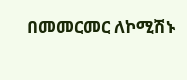በመመርመር ለኮሚሽኑ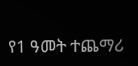የ1 ዓመት ተጨማሪ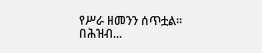የሥራ ዘመንን ሰጥቷል።
በሕዝብ...